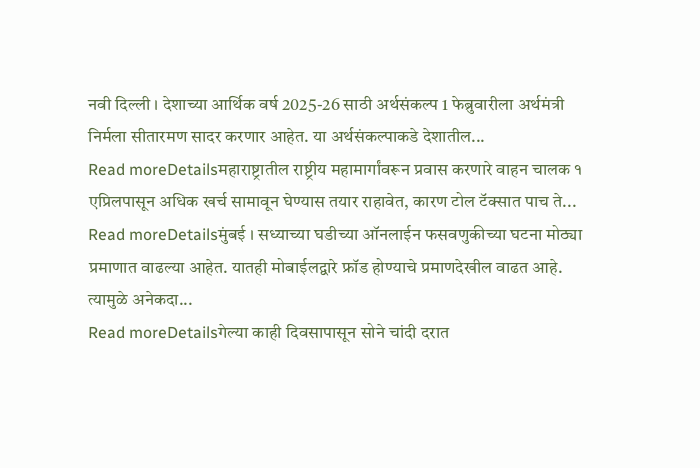नवी दिल्ली । देशाच्या आर्थिक वर्ष 2025-26 साठी अर्थसंकल्प 1 फेब्रुवारीला अर्थमंत्री निर्मला सीतारमण सादर करणार आहेत. या अर्थसंकल्पाकडे देशातील...
Read moreDetailsमहाराष्ट्रातील राष्ट्रीय महामार्गांवरून प्रवास करणारे वाहन चालक १ एप्रिलपासून अधिक खर्च सामावून घेण्यास तयार राहावेत, कारण टोल टॅक्सात पाच ते...
Read moreDetailsमुंबई । सध्याच्या घडीच्या ऑनलाईन फसवणुकीच्या घटना मोठ्या प्रमाणात वाढल्या आहेत. यातही मोबाईलद्वारे फ्रॉड होण्याचे प्रमाणदेखील वाढत आहे. त्यामुळे अनेकदा...
Read moreDetailsगेल्या काही दिवसापासून सोने चांदी दरात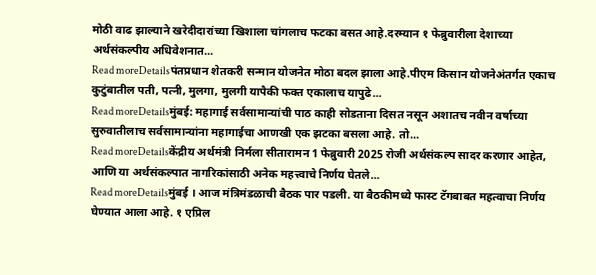मोठी वाढ झाल्याने खरेदीदारांच्या खिशाला चांगलाच फटका बसत आहे.दरम्यान १ फेब्रुवारीला देशाच्या अर्थसंकल्पीय अधिवेशनात...
Read moreDetailsपंतप्रधान शेतकरी सन्मान योजनेत मोठा बदल झाला आहे.पीएम किसान योजनेअंतर्गत एकाच कुटुंबातील पती, पत्नी, मुलगा, मुलगी यापैकी फक्त एकालाच यापुढे...
Read moreDetailsमुंबई: महागाई सर्वसामान्यांची पाठ काही सोडताना दिसत नसून अशातच नवीन वर्षाच्या सुरुवातीलाच सर्वसामान्यांना महागाईचा आणखी एक झटका बसला आहे. तो...
Read moreDetailsकेंद्रीय अर्थमंत्री निर्मला सीतारामन 1 फेब्रुवारी 2025 रोजी अर्थसंकल्प सादर करणार आहेत, आणि या अर्थसंकल्पात नागरिकांसाठी अनेक महत्त्वाचे निर्णय घेतले...
Read moreDetailsमुंबई । आज मंत्रिमंडळाची बैठक पार पडली. या बैठकीमध्ये फास्ट टॅगबाबत महत्वाचा निर्णय घेण्यात आला आहे. १ एप्रिल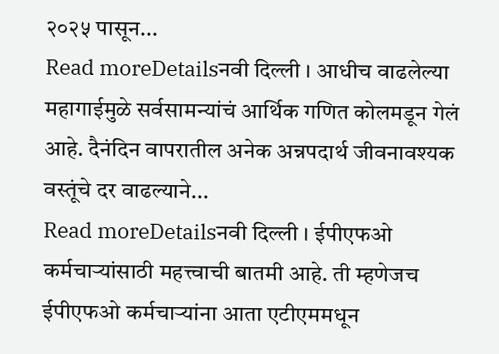२०२५ पासून...
Read moreDetailsनवी दिल्ली । आधीच वाढलेल्या महागाईमुळे सर्वसामन्यांचं आर्थिक गणित कोलमडून गेलं आहे. दैनंदिन वापरातील अनेक अन्नपदार्थ जीवनावश्यक वस्तूंचे दर वाढल्याने...
Read moreDetailsनवी दिल्ली । ईपीएफओ कर्मचाऱ्यांसाठी महत्त्वाची बातमी आहे. ती म्हणेजच ईपीएफओ कर्मचाऱ्यांना आता एटीएममधून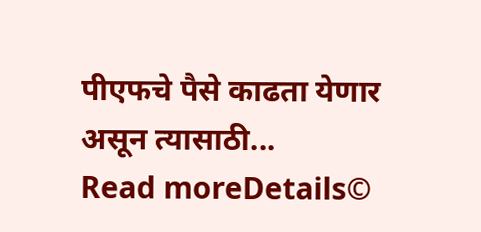पीएफचे पैसे काढता येणार असून त्यासाठी...
Read moreDetails©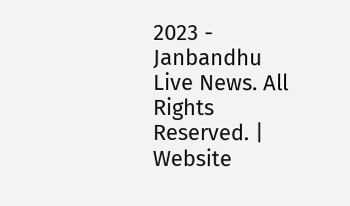2023 - Janbandhu Live News. All Rights Reserved. | Website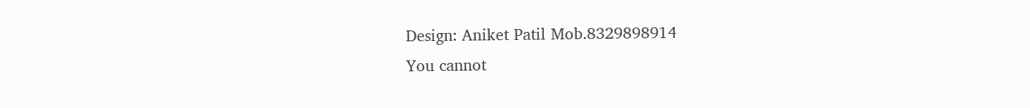Design: Aniket Patil Mob.8329898914
You cannot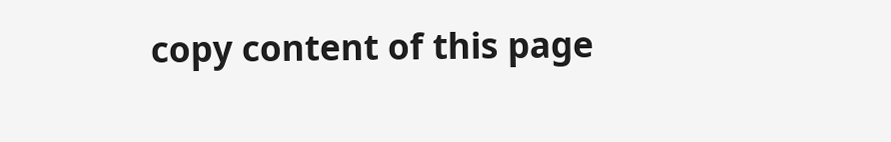copy content of this page